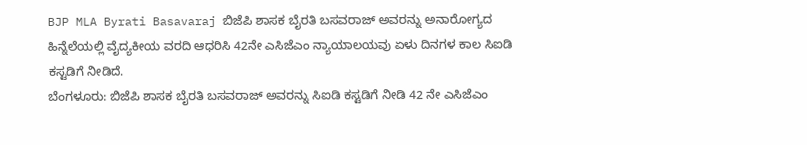BJP MLA Byrati Basavaraj ಬಿಜೆಪಿ ಶಾಸಕ ಬೈರತಿ ಬಸವರಾಜ್ ಅವರನ್ನು ಅನಾರೋಗ್ಯದ ಹಿನ್ನೆಲೆಯಲ್ಲಿ ವೈದ್ಯಕೀಯ ವರದಿ ಆಧರಿಸಿ 42ನೇ ಎಸಿಜೆಎಂ ನ್ಯಾಯಾಲಯವು ಏಳು ದಿನಗಳ ಕಾಲ ಸಿಐಡಿ ಕಸ್ಟಡಿಗೆ ನೀಡಿದೆ.
ಬೆಂಗಳೂರು: ಬಿಜೆಪಿ ಶಾಸಕ ಬೈರತಿ ಬಸವರಾಜ್ ಅವರನ್ನು ಸಿಐಡಿ ಕಸ್ಟಡಿಗೆ ನೀಡಿ 42 ನೇ ಎಸಿಜೆಎಂ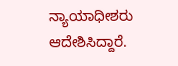ನ್ಯಾಯಾಧೀಶರು ಆದೇಶಿಸಿದ್ದಾರೆ.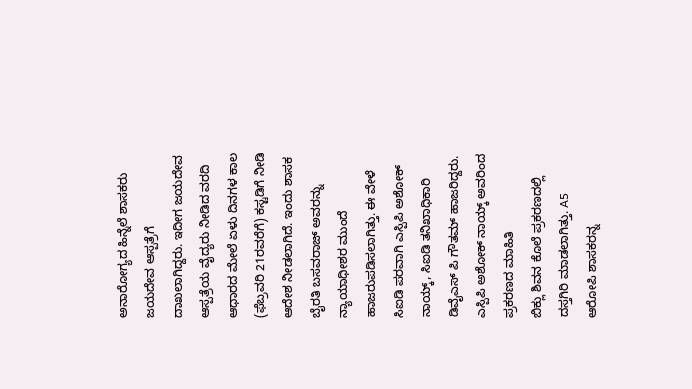ಅನಾರೋಗ್ಯದ ಹಿನ್ನೆಲೆ ಶಾಸಕರು ಜಯದೇವ ಆಸ್ಪತ್ರೆಗೆ ದಾಖಲಾಗಿದ್ದರು. ಇದೀಗ ಜಯದೇವ ಆಸ್ಪತ್ರೆಯ ವೈದ್ಯರು ನೀಡಿದ ವರದಿ ಆಧಾರದ ಮೇಲೆ ಏಳು ದಿನಗಳ ಕಾಲ (ಫೆಬ್ರವರಿ 21ರವರೆಗೆ) ಕಸ್ಟಡಿಗೆ ನೀಡಿ ಆದೇಶ ನೀಡಲಾಗಿದೆ. ಇಂದು ಶಾಸಕ ಬೈರತಿ ಬಸವರಾಜ್ ಅವರನ್ನು ನ್ಯಾಯಾಧೀಶರ ಮುಂದೆ ಹಾಜರುಪಡಿಸಲಾಗಿತ್ತು. ಈ ವೇಳೆ ಸಿಐಡಿ ಪರವಾಗಿ ಎಸ್ಪಿಪಿ ಅಶೋಕ್ ನಾಯ್ಕ್, ಸಿಐಡಿ ತನಿಖಾಧಿಕಾರಿ ಡಿವೈಎಸ್ ಪಿ ಗೌತಮ್ ಹಾಜರಿದ್ದರು.
ಎಸ್ಪಿಪಿ ಅಶೋಕ್ ನಾಯ್ಕ್ ಅವರಿಂದ ಪ್ರಕರಣದ ಮಾಹಿತಿ
ಬಿಕ್ಲು ಶಿವನ ಕೊಲೆ ಪ್ರಕರಣದಲ್ಲಿ ದಸ್ತಗಿರಿ ಮಾಡಲಾಗಿತ್ತು. A5 ಆರೋಪಿ ಶಾಸಕರನ್ನ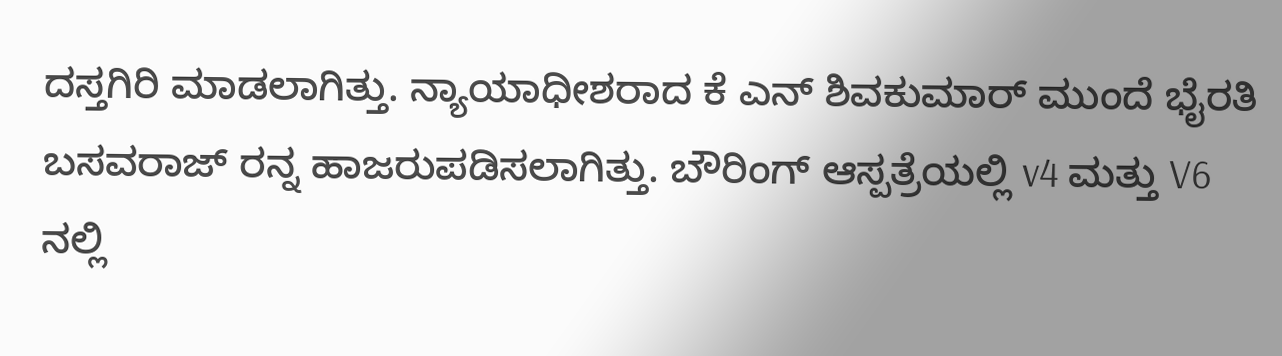ದಸ್ತಗಿರಿ ಮಾಡಲಾಗಿತ್ತು. ನ್ಯಾಯಾಧೀಶರಾದ ಕೆ ಎನ್ ಶಿವಕುಮಾರ್ ಮುಂದೆ ಭೈರತಿ ಬಸವರಾಜ್ ರನ್ನ ಹಾಜರುಪಡಿಸಲಾಗಿತ್ತು. ಬೌರಿಂಗ್ ಆಸ್ಪತ್ರೆಯಲ್ಲಿ v4 ಮತ್ತು V6 ನಲ್ಲಿ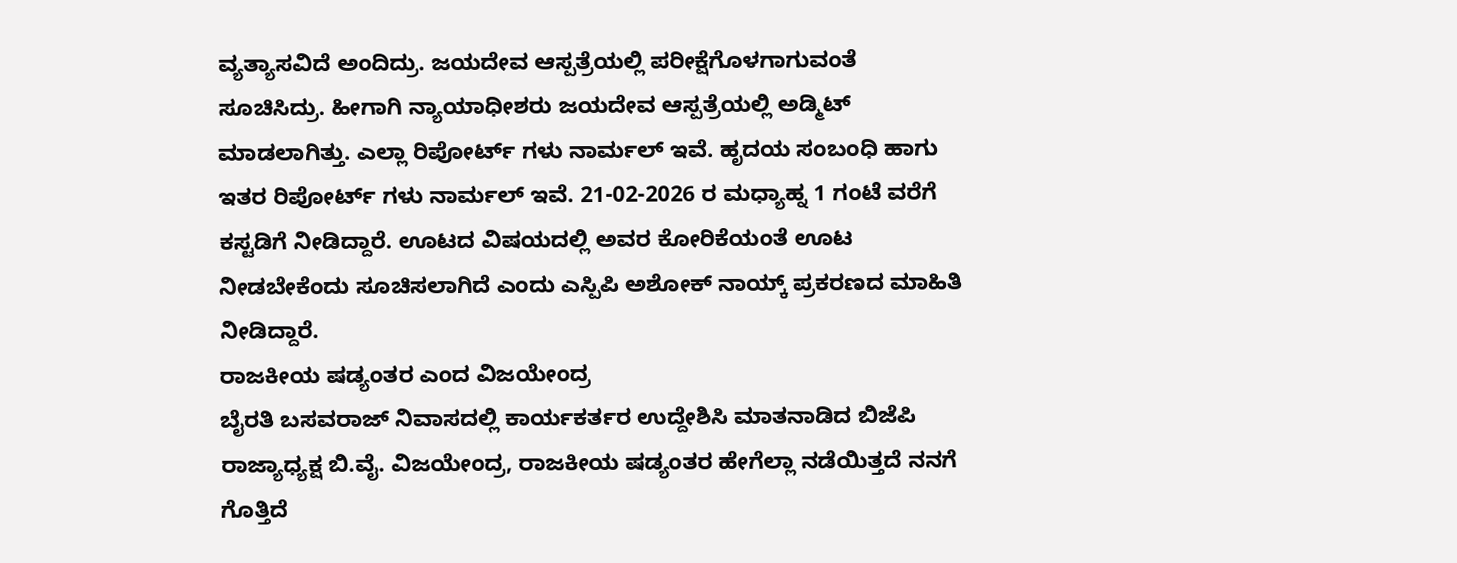ವ್ಯತ್ಯಾಸವಿದೆ ಅಂದಿದ್ರು. ಜಯದೇವ ಆಸ್ಪತ್ರೆಯಲ್ಲಿ ಪರೀಕ್ಷೆಗೊಳಗಾಗುವಂತೆ ಸೂಚಿಸಿದ್ರು. ಹೀಗಾಗಿ ನ್ಯಾಯಾಧೀಶರು ಜಯದೇವ ಆಸ್ಪತ್ರೆಯಲ್ಲಿ ಅಡ್ಮಿಟ್ ಮಾಡಲಾಗಿತ್ತು. ಎಲ್ಲಾ ರಿಪೋರ್ಟ್ ಗಳು ನಾರ್ಮಲ್ ಇವೆ. ಹೃದಯ ಸಂಬಂಧಿ ಹಾಗು ಇತರ ರಿಪೋರ್ಟ್ ಗಳು ನಾರ್ಮಲ್ ಇವೆ. 21-02-2026 ರ ಮಧ್ಯಾಹ್ನ 1 ಗಂಟೆ ವರೆಗೆ ಕಸ್ಟಡಿಗೆ ನೀಡಿದ್ದಾರೆ. ಊಟದ ವಿಷಯದಲ್ಲಿ ಅವರ ಕೋರಿಕೆಯಂತೆ ಊಟ ನೀಡಬೇಕೆಂದು ಸೂಚಿಸಲಾಗಿದೆ ಎಂದು ಎಸ್ಪಿಪಿ ಅಶೋಕ್ ನಾಯ್ಕ್ ಪ್ರಕರಣದ ಮಾಹಿತಿ ನೀಡಿದ್ದಾರೆ.
ರಾಜಕೀಯ ಷಡ್ಯಂತರ ಎಂದ ವಿಜಯೇಂದ್ರ
ಬೈರತಿ ಬಸವರಾಜ್ ನಿವಾಸದಲ್ಲಿ ಕಾರ್ಯಕರ್ತರ ಉದ್ದೇಶಿಸಿ ಮಾತನಾಡಿದ ಬಿಜೆಪಿ ರಾಜ್ಯಾಧ್ಯಕ್ಷ ಬಿ.ವೈ. ವಿಜಯೇಂದ್ರ, ರಾಜಕೀಯ ಷಡ್ಯಂತರ ಹೇಗೆಲ್ಲಾ ನಡೆಯಿತ್ತದೆ ನನಗೆ ಗೊತ್ತಿದೆ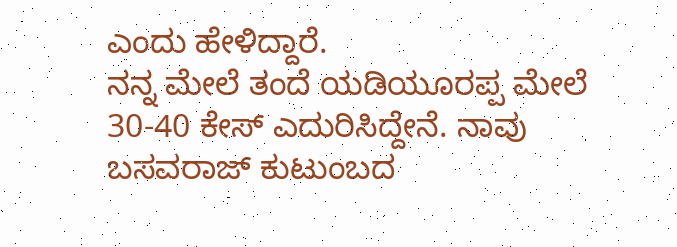ಎಂದು ಹೇಳಿದ್ದಾರೆ.
ನನ್ನ ಮೇಲೆ ತಂದೆ ಯಡಿಯೂರಪ್ಪ ಮೇಲೆ 30-40 ಕೇಸ್ ಎದುರಿಸಿದ್ದೇನೆ. ನಾವು ಬಸವರಾಜ್ ಕುಟುಂಬದ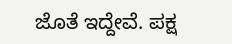ಜೊತೆ ಇದ್ದೇವೆ. ಪಕ್ಷ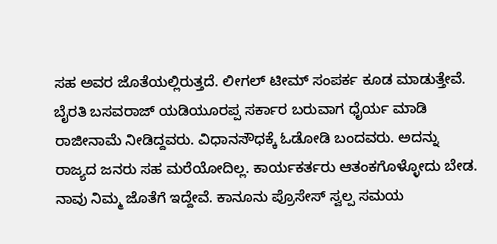ಸಹ ಅವರ ಜೊತೆಯಲ್ಲಿರುತ್ತದೆ. ಲೀಗಲ್ ಟೀಮ್ ಸಂಪರ್ಕ ಕೂಡ ಮಾಡುತ್ತೇವೆ. ಬೈರತಿ ಬಸವರಾಜ್ ಯಡಿಯೂರಪ್ಪ ಸರ್ಕಾರ ಬರುವಾಗ ಧೈರ್ಯ ಮಾಡಿ ರಾಜೀನಾಮೆ ನೀಡಿದ್ದವರು. ವಿಧಾನಸೌಧಕ್ಕೆ ಓಡೋಡಿ ಬಂದವರು. ಅದನ್ನು ರಾಜ್ಯದ ಜನರು ಸಹ ಮರೆಯೋದಿಲ್ಲ. ಕಾರ್ಯಕರ್ತರು ಆತಂಕಗೊಳ್ಳೋದು ಬೇಡ. ನಾವು ನಿಮ್ಮ ಜೊತೆಗೆ ಇದ್ದೇವೆ. ಕಾನೂನು ಪ್ರೊಸೇಸ್ ಸ್ವಲ್ಪ ಸಮಯ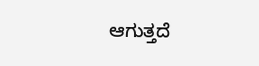ಆಗುತ್ತದೆ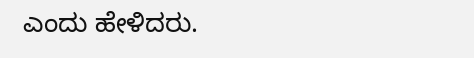ಎಂದು ಹೇಳಿದರು.